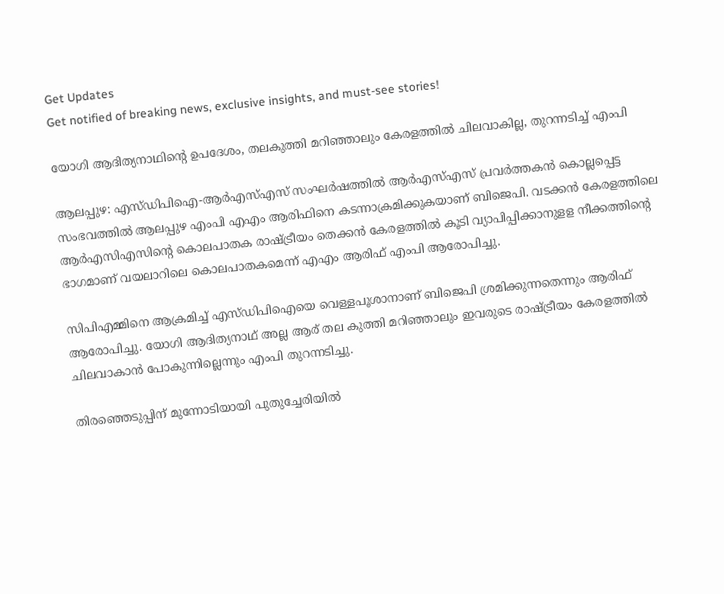Get Updates
Get notified of breaking news, exclusive insights, and must-see stories!

യോഗി ആദിത്യനാഥിന്റെ ഉപദേശം, തലകുത്തി മറിഞ്ഞാലും കേരളത്തിൽ ചിലവാകില്ല, തുറന്നടിച്ച് എംപി

ആലപ്പുഴ: എസ്ഡിപിഐ-ആര്‍എസ്എസ് സംഘര്‍ഷത്തില്‍ ആര്‍എസ്എസ് പ്രവര്‍ത്തകന്‍ കൊല്ലപ്പെട്ട സംഭവത്തില്‍ ആലപ്പുഴ എംപി എഎം ആരിഫിനെ കടന്നാക്രമിക്കുകയാണ് ബിജെപി. വടക്കന്‍ കേരളത്തിലെ ആര്‍എസിഎസിന്റെ കൊലപാതക രാഷ്ട്രീയം തെക്കന്‍ കേരളത്തില്‍ കൂടി വ്യാപിപ്പിക്കാനുളള നീക്കത്തിന്റെ ഭാഗമാണ് വയലാറിലെ കൊലപാതകമെന്ന് എഎം ആരിഫ് എംപി ആരോപിച്ചു.

സിപിഎമ്മിനെ ആക്രമിച്ച് എസ്ഡിപിഐയെ വെള്ളപൂശാനാണ് ബിജെപി ശ്രമിക്കുന്നതെന്നും ആരിഫ് ആരോപിച്ചു. യോഗി ആദിത്യനാഥ് അല്ല ആര് തല കുത്തി മറിഞ്ഞാലും ഇവരുടെ രാഷ്ട്രീയം കേരളത്തില്‍ ചിലവാകാന്‍ പോകുന്നില്ലെന്നും എംപി തുറന്നടിച്ചു.

തിരഞ്ഞെടുപ്പിന് മുന്നോടിയായി പുതുച്ചേരിയിൽ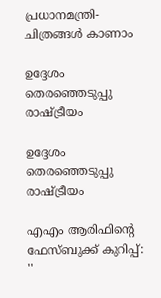പ്രധാനമന്ത്രി- ചിത്രങ്ങൾ കാണാം

ഉദ്ദേശം തെരഞ്ഞെടുപ്പു രാഷ്ട്രീയം

ഉദ്ദേശം തെരഞ്ഞെടുപ്പു രാഷ്ട്രീയം

എഎം ആരിഫിന്റെ ഫേസ്ബുക്ക് കുറിപ്പ്: ''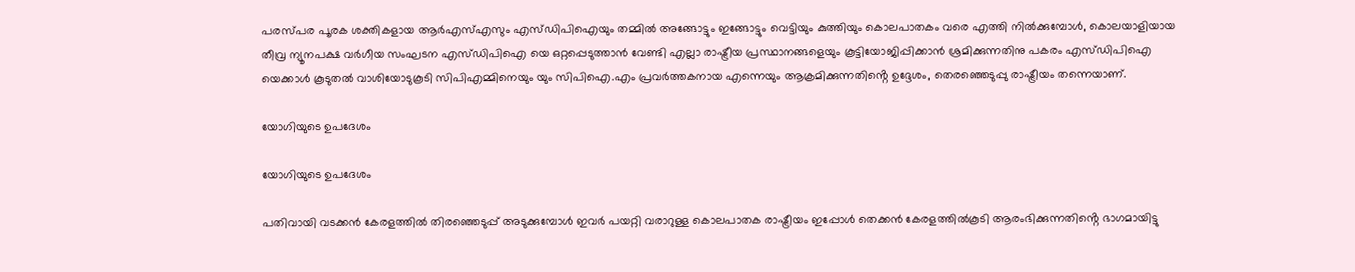പരസ്പര പൂരക ശക്തികളായ ആർഎസ്എസും എസ്ഡിപിഐയും തമ്മിൽ അങ്ങോട്ടും ഇങ്ങോട്ടും വെട്ടിയും കുത്തിയും കൊലപാതകം വരെ എത്തി നിൽക്കുമ്പോൾ, കൊലയാളിയായ തീവ്ര ന്യൂനപക്ഷ വർഗീയ സംഘടന എസ്ഡിപിഐ യെ ഒറ്റപ്പെടുത്താൻ വേണ്ടി എല്ലാ രാഷ്ട്രീയ പ്രസ്ഥാനങ്ങളെയും കൂട്ടിയോജിപ്പിക്കാൻ ശ്രമിക്കുന്നതിനു പകരം എസ്ഡിപിഐ യെക്കാൾ കൂടുതൽ വാശിയോടുകൂടി സിപിഎമ്മിനെയും യും സിപിഐ.എം പ്രവർത്തകനായ എന്നെയും ആക്രമിക്കുന്നതിൻ്റെ ഉദ്ദേശം, തെരഞ്ഞെടുപ്പു രാഷ്ട്രീയം തന്നെയാണ്.

യോഗിയുടെ ഉപദേശം

യോഗിയുടെ ഉപദേശം

പതിവായി വടക്കൻ കേരളത്തിൽ തിരഞ്ഞെടുപ്പ് അടുക്കുമ്പോൾ ഇവർ പയറ്റി വരാറുള്ള കൊലപാതക രാഷ്ട്രീയം ഇപ്പോൾ തെക്കൻ കേരളത്തിൽകൂടി ആരംഭിക്കുന്നതിൻ്റെ ഭാഗമായിട്ടു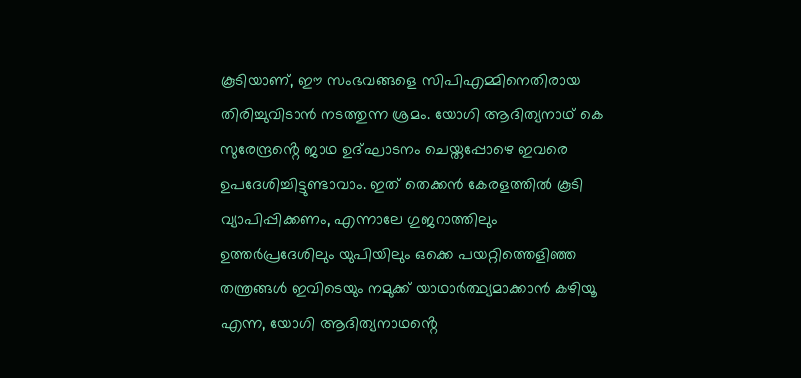കൂടിയാണ്, ഈ സംഭവങ്ങളെ സിപിഎമ്മിനെതിരായ തിരിച്ചുവിടാൻ നടത്തുന്ന ശ്രമം. യോഗി ആദിത്യനാഥ് കെ സുരേന്ദ്രൻ്റെ ജാഥ ഉദ്ഘാടനം ചെയ്തപ്പോഴെ ഇവരെ ഉപദേശിച്ചിട്ടുണ്ടാവാം. ഇത് തെക്കൻ കേരളത്തിൽ കൂടി വ്യാപിപ്പിക്കണം, എന്നാലേ ഗുജറാത്തിലും ഉത്തർപ്രദേശിലും യുപിയിലും ഒക്കെ പയറ്റിത്തെളിഞ്ഞ തന്ത്രങ്ങൾ ഇവിടെയും നമുക്ക് യാഥാർത്ഥ്യമാക്കാൻ കഴിയൂ എന്ന, യോഗി ആദിത്യനാഥൻ്റെ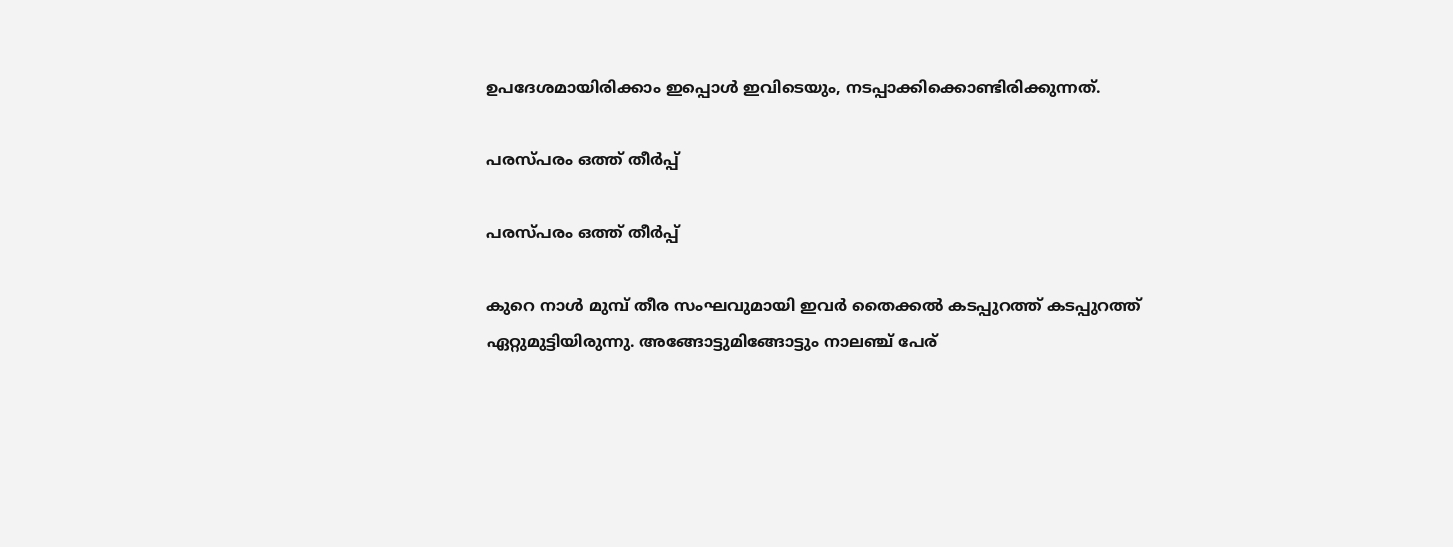ഉപദേശമായിരിക്കാം ഇപ്പൊൾ ഇവിടെയും, നടപ്പാക്കിക്കൊണ്ടിരിക്കുന്നത്.

പരസ്പരം ഒത്ത് തീർപ്പ്

പരസ്പരം ഒത്ത് തീർപ്പ്

കുറെ നാൾ മുമ്പ് തീര സംഘവുമായി ഇവർ തൈക്കൽ കടപ്പുറത്ത് കടപ്പുറത്ത് ഏറ്റുമുട്ടിയിരുന്നു. അങ്ങോട്ടുമിങ്ങോട്ടും നാലഞ്ച് പേര്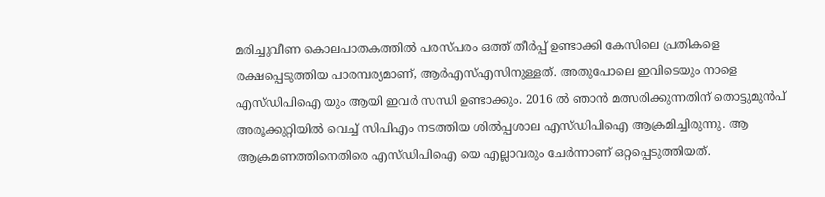മരിച്ചുവീണ കൊലപാതകത്തിൽ പരസ്പരം ഒത്ത് തീർപ്പ് ഉണ്ടാക്കി കേസിലെ പ്രതികളെ രക്ഷപ്പെടുത്തിയ പാരമ്പര്യമാണ്, ആർഎസ്എസിനുള്ളത്. അതുപോലെ ഇവിടെയും നാളെ എസ്ഡിപിഐ യും ആയി ഇവർ സന്ധി ഉണ്ടാക്കും. 2016 ൽ ഞാൻ മത്സരിക്കുന്നതിന് തൊട്ടുമുൻപ് അരൂക്കുറ്റിയിൽ വെച്ച് സിപിഎം നടത്തിയ ശിൽപ്പശാല എസ്ഡിപിഐ ആക്രമിച്ചിരുന്നു. ആ ആക്രമണത്തിനെതിരെ എസ്ഡിപിഐ യെ എല്ലാവരും ചേർന്നാണ് ഒറ്റപ്പെടുത്തിയത്.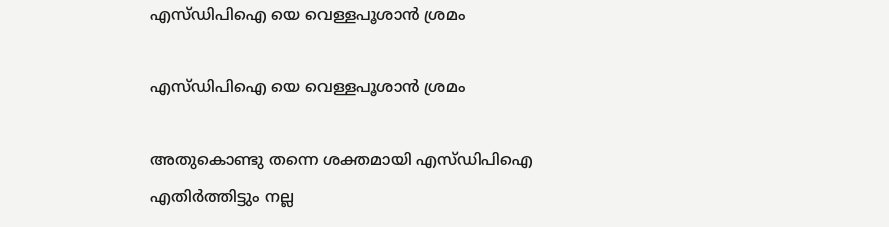എസ്ഡിപിഐ യെ വെള്ളപൂശാൻ ശ്രമം

എസ്ഡിപിഐ യെ വെള്ളപൂശാൻ ശ്രമം

അതുകൊണ്ടു തന്നെ ശക്തമായി എസ്ഡിപിഐ എതിർത്തിട്ടും നല്ല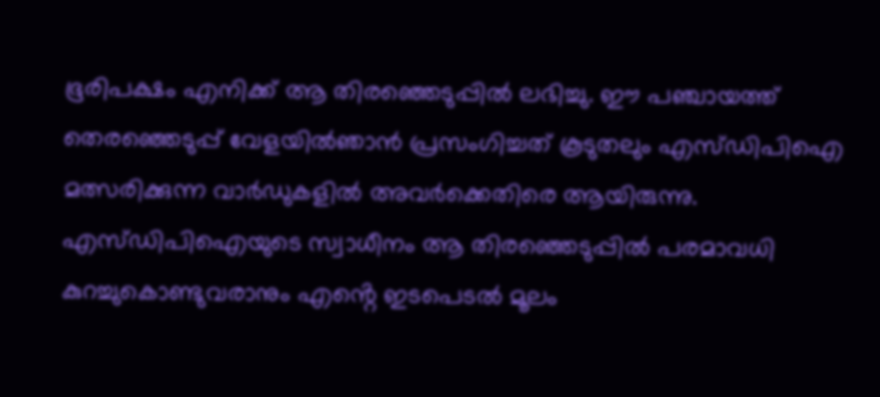ഭൂരിപക്ഷം എനിക്ക് ആ തിരഞ്ഞെടുപ്പിൽ ലഭിച്ചു. ഈ പഞ്ചായത്ത് തെരഞ്ഞെടുപ്പ് വേളയിൽഞാൻ പ്രസംഗിച്ചത് കൂടുതലും എസ്ഡിപിഐ മത്സരിക്കുന്ന വാർഡുകളിൽ അവർക്കെതിരെ ആയിരുന്നു. എസ്ഡിപിഐയുടെ സ്വാധീനം ആ തിരഞ്ഞെടുപ്പിൽ പരമാവധി കുറച്ചുകൊണ്ടുവരാനും എൻ്റെ ഇടപെടൽ മൂലം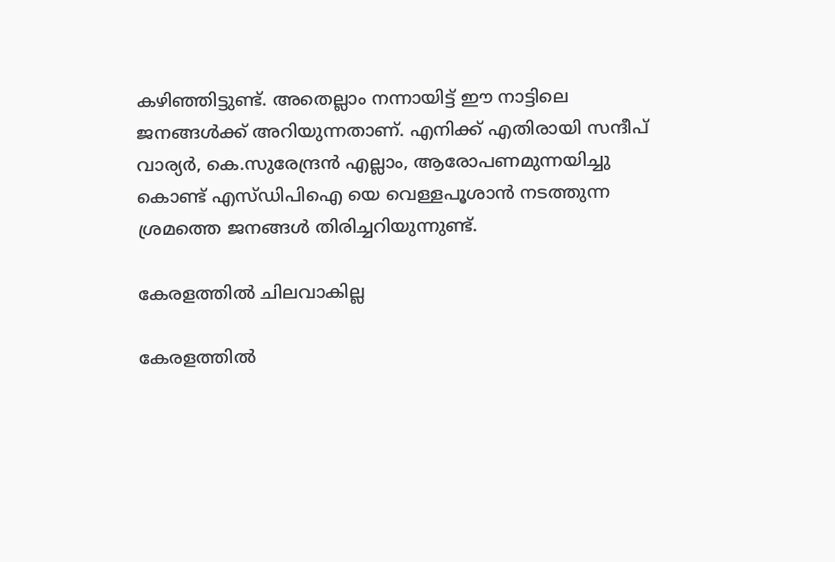കഴിഞ്ഞിട്ടുണ്ട്. അതെല്ലാം നന്നായിട്ട് ഈ നാട്ടിലെ ജനങ്ങൾക്ക് അറിയുന്നതാണ്. എനിക്ക് എതിരായി സന്ദീപ് വാര്യർ, കെ.സുരേന്ദ്രൻ എല്ലാം, ആരോപണമുന്നയിച്ചു കൊണ്ട് എസ്ഡിപിഐ യെ വെള്ളപൂശാൻ നടത്തുന്ന ശ്രമത്തെ ജനങ്ങൾ തിരിച്ചറിയുന്നുണ്ട്.

കേരളത്തിൽ ചിലവാകില്ല

കേരളത്തിൽ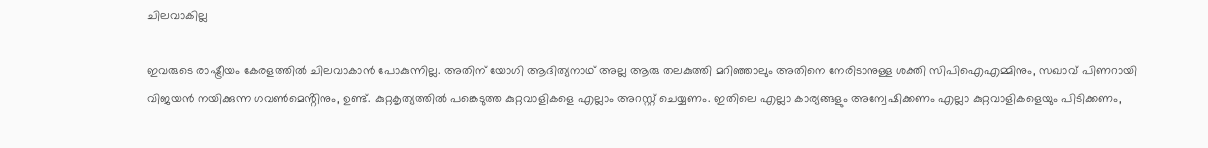ചിലവാകില്ല

ഇവരുടെ രാഷ്ട്രീയം കേരളത്തിൽ ചിലവാകാൻ പോകുന്നില്ല. അതിന് യോഗി ആദിത്യനാഥ് അല്ല ആരു തലകുത്തി മറിഞ്ഞാലും അതിനെ നേരിടാനുള്ള ശക്തി സിപിഐഎമ്മിനും, സഖാവ് പിണറായി വിജയൻ നയിക്കുന്ന ഗവൺമെൻ്റിനും, ഉണ്ട്. കുറ്റകൃത്യത്തിൽ പങ്കെടുത്ത കുറ്റവാളികളെ എല്ലാം അറസ്റ്റ് ചെയ്യണം. ഇതിലെ എല്ലാ കാര്യങ്ങളും അന്വേഷിക്കണം എല്ലാ കുറ്റവാളികളെയും പിടിക്കണം,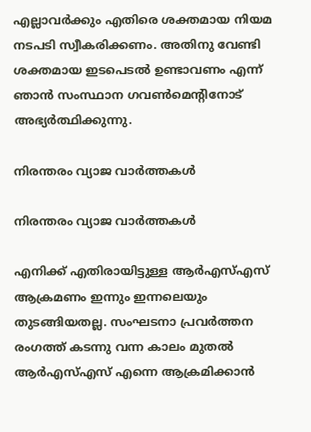എല്ലാവർക്കും എതിരെ ശക്തമായ നിയമ നടപടി സ്വീകരിക്കണം. അതിനു വേണ്ടി ശക്തമായ ഇടപെടൽ ഉണ്ടാവണം എന്ന് ഞാൻ സംസ്ഥാന ഗവൺമെൻ്റിനോട് അഭ്യർത്ഥിക്കുന്നു.

നിരന്തരം വ്യാജ വാർത്തകൾ

നിരന്തരം വ്യാജ വാർത്തകൾ

എനിക്ക് എതിരായിട്ടുള്ള ആർഎസ്എസ് ആക്രമണം ഇന്നും ഇന്നലെയും തുടങ്ങിയതല്ല. സംഘടനാ പ്രവർത്തന രംഗത്ത് കടന്നു വന്ന കാലം മുതൽ ആർഎസ്എസ് എന്നെ ആക്രമിക്കാൻ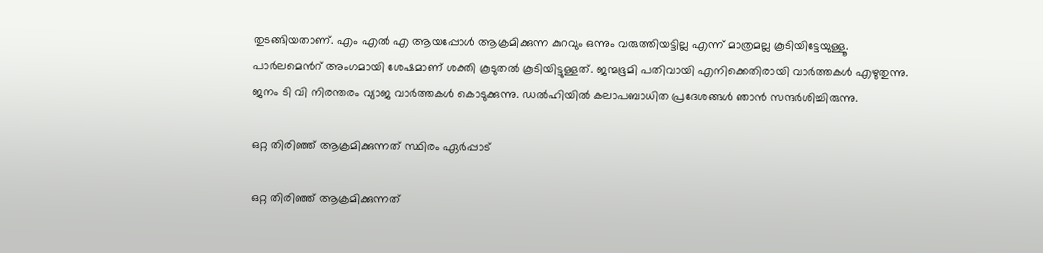തുടങ്ങിയതാണ്. എം എൽ എ ആയപ്പോൾ ആക്രമിക്കുന്ന കുറവും ഒന്നും വരുത്തിയട്ടില്ല എന്ന് മാത്രമല്ല കൂടിയിട്ടേയുള്ളൂ. പാർലമെൻറ് അംഗമായി ശേഷമാണ് ശക്തി കൂടുതൽ കൂടിയിട്ടുള്ളത്. ജന്മഭൂമി പതിവായി എനിക്കെതിരായി വാർത്തകൾ എഴുതുന്നു. ജനം ടി വി നിരന്തരം വ്യാജ വാർത്തകൾ കൊടുക്കുന്നു. ഡൽഹിയിൽ കലാപബാധിത പ്രദേശങ്ങൾ ഞാൻ സന്ദർശിച്ചിരുന്നു.

ഒറ്റ തിരിഞ്ഞ് ആക്രമിക്കുന്നത് സ്ഥിരം ഏർപ്പാട്

ഒറ്റ തിരിഞ്ഞ് ആക്രമിക്കുന്നത്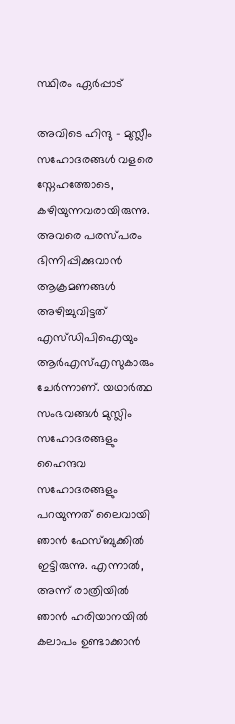സ്ഥിരം ഏർപ്പാട്

അവിടെ ഹിന്ദു - മുസ്ലീം സഹോദരങ്ങൾ വളരെ സ്നേഹത്തോടെ, കഴിയുന്നവരായിരുന്നു. അവരെ പരസ്പരം ഭിന്നിപ്പിക്കുവാൻ ആക്രമണങ്ങൾ അഴിച്ചുവിട്ടത് എസ്ഡിപിഐയും ആർഎസ്എസുകാരും ചേർന്നാണ്. യഥാർത്ഥ സംഭവങ്ങൾ മുസ്ലിം സഹോദരങ്ങളും ഹൈന്ദവ സഹോദരങ്ങളും പറയുന്നത് ലൈവായി ഞാൻ ഫേസ്ബുക്കിൽ ഇട്ടിരുന്നു. എന്നാൽ, അന്ന് രാത്രിയിൽ ഞാൻ ഹരിയാനയിൽ കലാപം ഉണ്ടാക്കാൻ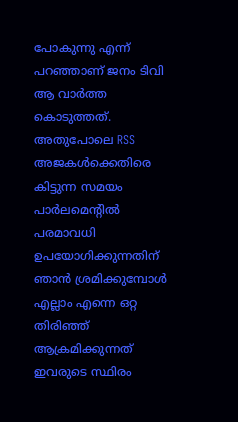പോകുന്നു എന്ന് പറഞ്ഞാണ് ജനം ടിവി ആ വാർത്ത കൊടുത്തത്. അതുപോലെ RSS അജകൾക്കെതിരെ കിട്ടുന്ന സമയം പാർലമെൻ്റിൽ പരമാവധി ഉപയോഗിക്കുന്നതിന് ഞാൻ ശ്രമിക്കുമ്പോൾ എല്ലാം എന്നെ ഒറ്റ തിരിഞ്ഞ് ആക്രമിക്കുന്നത് ഇവരുടെ സ്ഥിരം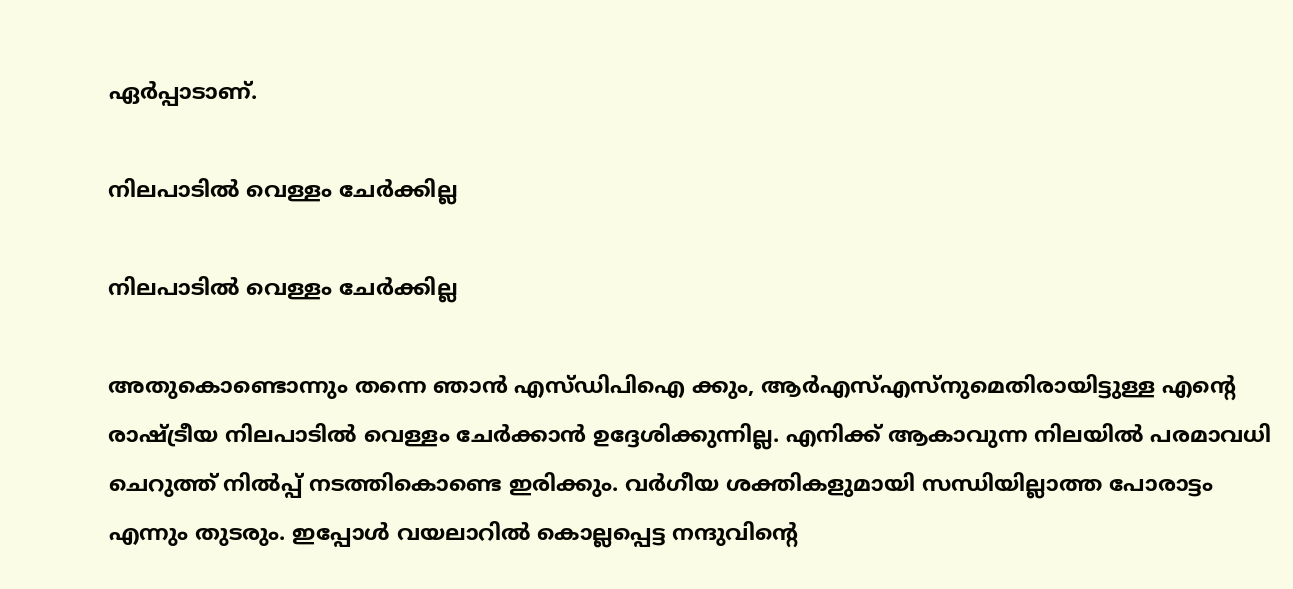ഏർപ്പാടാണ്.

നിലപാടിൽ വെള്ളം ചേർക്കില്ല

നിലപാടിൽ വെള്ളം ചേർക്കില്ല

അതുകൊണ്ടൊന്നും തന്നെ ഞാൻ എസ്ഡിപിഐ ക്കും, ആർഎസ്എസ്നുമെതിരായിട്ടുള്ള എൻ്റെ രാഷ്ട്രീയ നിലപാടിൽ വെള്ളം ചേർക്കാൻ ഉദ്ദേശിക്കുന്നില്ല. എനിക്ക് ആകാവുന്ന നിലയിൽ പരമാവധി ചെറുത്ത് നിൽപ്പ് നടത്തികൊണ്ടെ ഇരിക്കും. വർഗീയ ശക്തികളുമായി സന്ധിയില്ലാത്ത പോരാട്ടം എന്നും തുടരും. ഇപ്പോൾ വയലാറിൽ കൊല്ലപ്പെട്ട നന്ദുവിൻ്റെ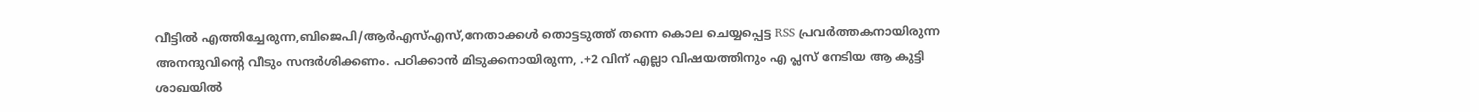വീട്ടിൽ എത്തിച്ചേരുന്ന,ബിജെപി/ആർഎസ്എസ്,നേതാക്കൾ തൊട്ടടുത്ത് തന്നെ കൊല ചെയ്യപ്പെട്ട RSS പ്രവർത്തകനായിരുന്ന അനന്ദുവിൻ്റെ വീടും സന്ദർശിക്കണം. പഠിക്കാൻ മിടുക്കനായിരുന്ന, .+2 വിന് എല്ലാ വിഷയത്തിനും എ പ്ലസ് നേടിയ ആ കുട്ടി ശാഖയിൽ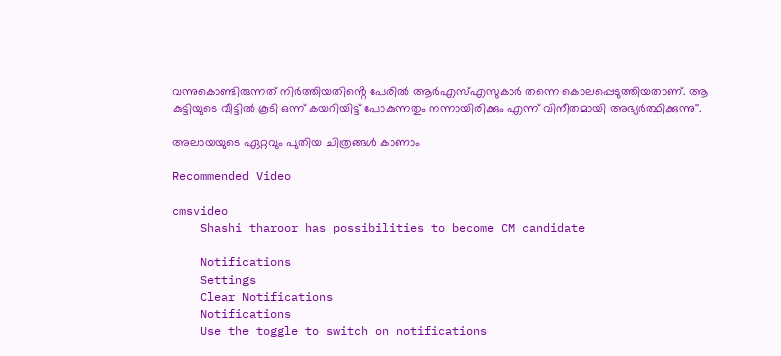വന്നുകൊണ്ടിരുന്നത് നിർത്തിയതിൻ്റെ പേരിൽ ആർഎസ്എസുകാർ തന്നെ കൊലപ്പെടുത്തിയതാണ്. ആ കുട്ടിയുടെ വീട്ടിൽ കൂടി ഒന്ന് കയറിയിട്ട് പോകുന്നതും നന്നായിരിക്കും എന്ന് വിനീതമായി അഭ്യർത്ഥിക്കുന്നു''.

അലായയുടെ ഏറ്റവും പുതിയ ചിത്രങ്ങൾ കാണാം

Recommended Video

cmsvideo
    Shashi tharoor has possibilities to become CM candidate

    Notifications
    Settings
    Clear Notifications
    Notifications
    Use the toggle to switch on notifications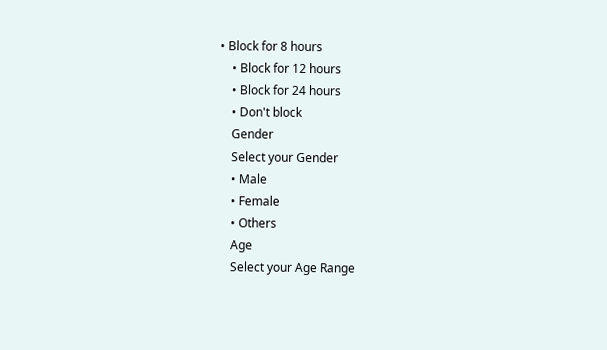• Block for 8 hours
    • Block for 12 hours
    • Block for 24 hours
    • Don't block
    Gender
    Select your Gender
    • Male
    • Female
    • Others
    Age
    Select your Age Range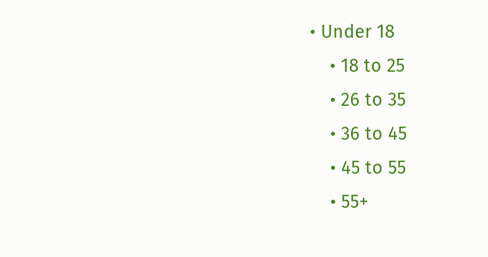• Under 18
    • 18 to 25
    • 26 to 35
    • 36 to 45
    • 45 to 55
    • 55+